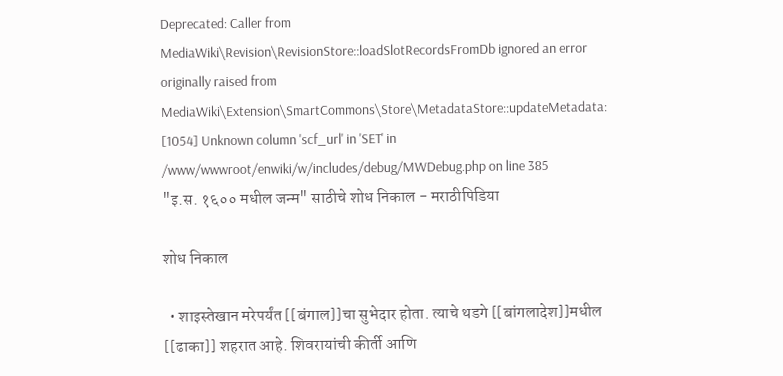Deprecated: Caller from MediaWiki\Revision\RevisionStore::loadSlotRecordsFromDb ignored an error originally raised from MediaWiki\Extension\SmartCommons\Store\MetadataStore::updateMetadata: [1054] Unknown column 'scf_url' in 'SET' in /www/wwwroot/enwiki/w/includes/debug/MWDebug.php on line 385
"इ.स. १६०० मधील जन्म" साठीचे शोध निकाल - मराठीपिडिया

शोध निकाल

  • शाइस्तेखान मरेपर्यंत [[बंगाल]]चा सुभेदार होता. त्याचे थडगे [[बांगलादेश]]मधील [[ढाका]] शहरात आहे. शिवरायांची कीर्ती आणि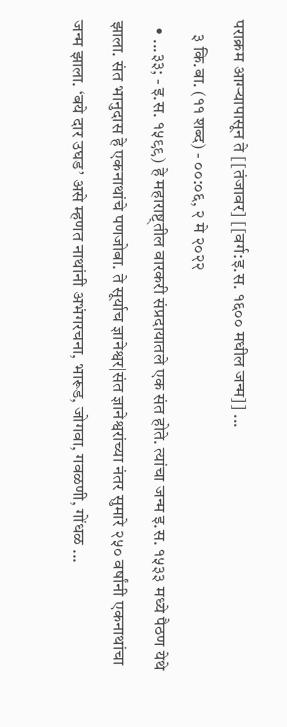पराक्रम आग्ऱ्यापासून ते [[तंजावर] [[वर्ग:इ.स. १६०० मधील जन्म]] ...
    ३ कि.बा. (११ शब्द) - ००:०६, २ मे २०२२
  • ...३३; - इ.स. १५९९) हे महाराष्ट्तील वारकरी संप्रदायातले एक संत होते. त्यांचा जन्म इ.स. १५३३ मध्ये पैठण येथे झाला. संत भानुदास हे एकनाथांचे पणजोबा. ते सूर्याच ज्ञानेश्वर|संत ज्ञानेश्वरांच्या नंतर सुमारे २५० वर्षांनी एकनाथांचा जन्म झाला. ‘बये दार उघड’ असे म्हणत नाथांनी अभंगरचना, भारूड, जोगवा, गवळणी, गोंधळ ...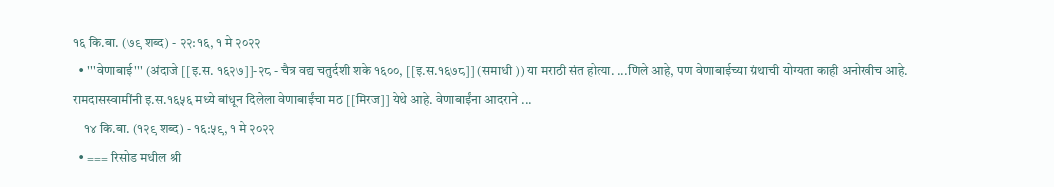१६ कि.बा. (७९ शब्द) - २२:१६, १ मे २०२२
  • '''वेणाबाई''' (अंदाजे [[इ.स. १६२७]]-२८ - चैत्र वद्य चतुर्दशी शके १६००, [[इ.स.१६७८]] (समाधी )) या मराठी संत होत्या. ...णिले आहे, पण वेणाबाईच्या ग्रंथाची योग्यता काही अनोखीच आहे. रामदासस्वामींनी इ.स.१६५६ मध्ये बांधून दिलेला वेणाबाईंचा मठ [[मिरज]] येथे आहे. वेणाबाईंना आदराने ...
    १४ कि.बा. (१२९ शब्द) - १६:५९, १ मे २०२२
  • === रिसोड मधील श्री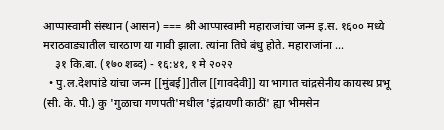आप्पास्वामी संस्थान (आसन) === श्री आप्पास्वामी महाराजांचा जन्म इ.स. १६०० मध्ये मराठवाड्यातील चारठाण या गावी झाला. त्यांना तिघे बंधु होते. महाराजांना ...
    ३१ कि.बा. (१७० शब्द) - १६:४१, १ मे २०२२
  • पु.ल.देशपांडे यांचा जन्म [[मुंबई]]तील [[गावदेवी]] या भागात चांद्रसेनीय कायस्थ प्रभू (सी. के. पी.) कु 'गुळाचा गणपती'मधील 'इंद्रायणी काठीं' ह्या भीमसेन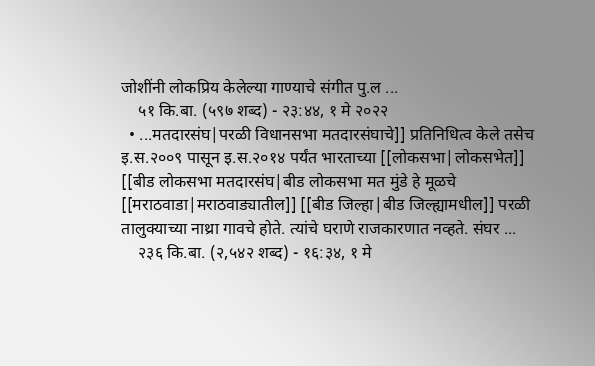जोशींनी लोकप्रिय केलेल्या गाण्याचे संगीत पु.ल ...
    ५१ कि.बा. (५९७ शब्द) - २३:४४, १ मे २०२२
  • ...मतदारसंघ|परळी विधानसभा मतदारसंघाचे]] प्रतिनिधित्व केले तसेच इ.स.२००९ पासून इ.स.२०१४ पर्यंत भारताच्या [[लोकसभा|लोकसभेत]] [[बीड लोकसभा मतदारसंघ|बीड लोकसभा मत मुंडे हे मूळचे [[मराठवाडा|मराठवाड्यातील]] [[बीड जिल्हा|बीड जिल्ह्यामधील]] परळी तालुक्याच्या नाथ्रा गावचे होते. त्यांचे घराणे राजकारणात नव्हते. संघर ...
    २३६ कि.बा. (२,५४२ शब्द) - १६:३४, १ मे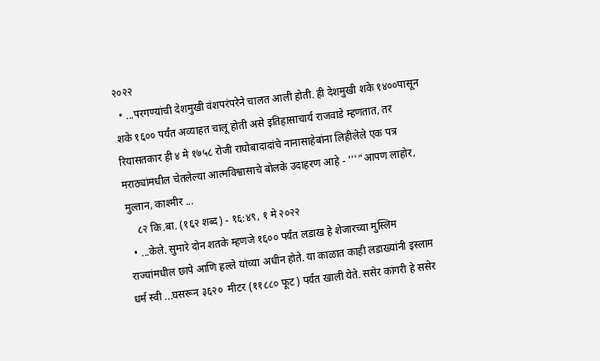२०२२
  • ...परगण्यांची देशमुखी वंशपरंपरेने चालत आली होती. ही देशमुखी शके १४००पासून शके १६०० पर्यंत अव्याहत चालू होती असे इतिहासाचार्य राजवाडे म्हणतात, तर रियासतकार ही ४ मे १७५८ रोजी राघोबादादांचे नानासाहेबांना लिहीलेले एक पत्र मराठ्यांमधील चेतलेल्या आत्मविश्वासाचे बोलके उदाहरण आहे - '''"आपण लाहोर, मुल्तान, काश्मीर ...
    ८२ कि.बा. (१६२ शब्द) - १६:४९, १ मे २०२२
  • ...केले. सुमारे दोन शतके म्हणजे १६०० पर्यंत लडाख हे शेजारच्या मुस्लिम राज्यांमधील छापे आणि हल्ले यांच्या अधीन होते. या काळात काही लडाख्यांनी इस्लाम धर्म स्वी ...घसरून ३६२०  मीटर (११८८० फूट) पर्यंत खाली येते. ससेर कांगरी हे ससेर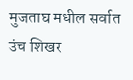मुजताघ मधील सर्वात उंच शिखर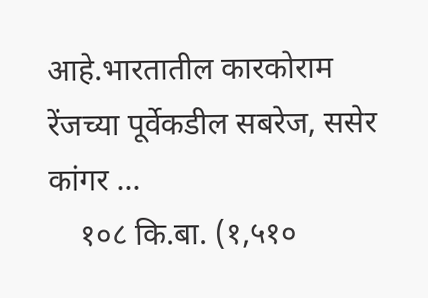आहे.भारतातील कारकोराम रेंजच्या पूर्वेकडील सबरेज, ससेर कांगर ...
    १०८ कि.बा. (१,५१०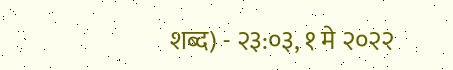शब्द) - २३:०३, १ मे २०२२